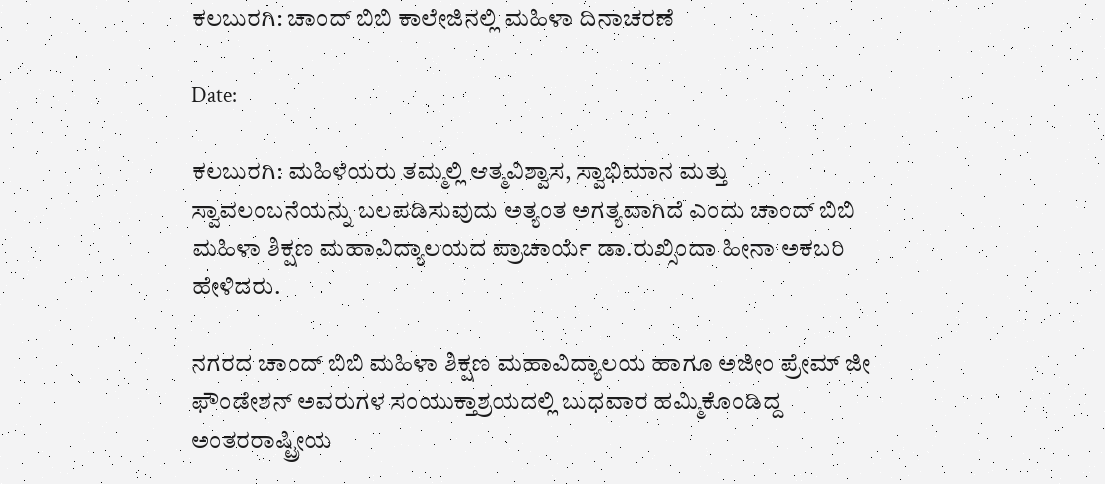ಕಲಬುರಗಿ: ಚಾಂದ್ ಬಿಬಿ ಕಾಲೇಜಿನಲ್ಲಿ ಮಹಿಳಾ ದಿನಾಚರಣೆ

Date:

ಕಲಬುರಗಿ: ಮಹಿಳೆಯರು ತಮ್ಮಲ್ಲಿ ಆತ್ಮವಿಶ್ವಾಸ, ಸ್ವಾಭಿಮಾನ ಮತ್ತು ಸ್ವಾವಲಂಬನೆಯನ್ನು ಬಲಪಡಿಸುವುದು ಅತ್ಯಂತ ಅಗತ್ಯವಾಗಿದೆ ಎಂದು ಚಾಂದ್ ಬಿಬಿ ಮಹಿಳಾ ಶಿಕ್ಷಣ ಮಹಾವಿದ್ಯಾಲಯದ ಪ್ರಾಚಾರ್ಯೆ ಡಾ.ರುಖ್ಸಿಂದಾ ಹೀನಾ ಅಕಬರಿ ಹೇಳಿದರು.

ನಗರದ ಚಾಂದ್ ಬಿಬಿ ಮಹಿಳಾ ಶಿಕ್ಷಣ ಮಹಾವಿದ್ಯಾಲಯ ಹಾಗೂ ಅಜೀಂ ಪ್ರೇಮ್ ಜೀ ಫೌಂಡೇಶನ್ ಅವರುಗಳ ಸಂಯುಕ್ತಾಶ್ರಯದಲ್ಲಿ ಬುಧವಾರ ಹಮ್ಮಿಕೊಂಡಿದ್ದ ಅಂತರರಾಷ್ಟ್ರೀಯ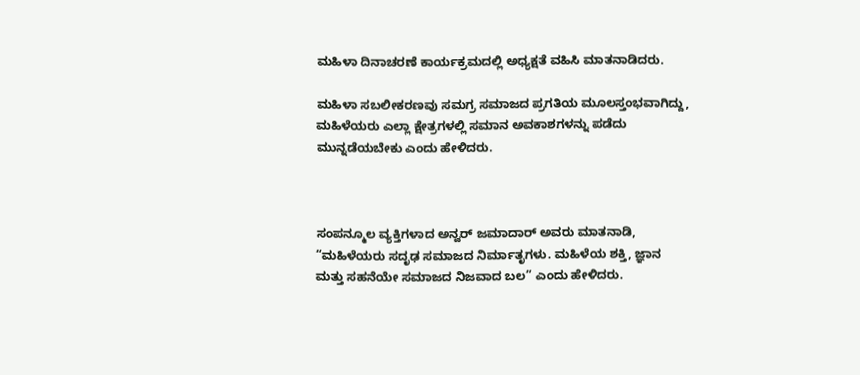ಮಹಿಳಾ ದಿನಾಚರಣೆ ಕಾರ್ಯಕ್ರಮದಲ್ಲಿ ಅಧ್ಯಕ್ಷತೆ ವಹಿಸಿ ಮಾತನಾಡಿದರು.

ಮಹಿಳಾ ಸಬಲೀಕರಣವು ಸಮಗ್ರ ಸಮಾಜದ ಪ್ರಗತಿಯ ಮೂಲಸ್ತಂಭವಾಗಿದ್ದು, ಮಹಿಳೆಯರು ಎಲ್ಲಾ ಕ್ಷೇತ್ರಗಳಲ್ಲಿ ಸಮಾನ ಅವಕಾಶಗಳನ್ನು ಪಡೆದು ಮುನ್ನಡೆಯಬೇಕು ಎಂದು ಹೇಳಿದರು.



ಸಂಪನ್ಮೂಲ ವ್ಯಕ್ತಿಗಳಾದ ಅನ್ವರ್ ಜಮಾದಾರ್ ಅವರು ಮಾತನಾಡಿ, “ಮಹಿಳೆಯರು ಸದೃಢ ಸಮಾಜದ ನಿರ್ಮಾತೃಗಳು. ಮಹಿಳೆಯ ಶಕ್ತಿ, ಜ್ಞಾನ ಮತ್ತು ಸಹನೆಯೇ ಸಮಾಜದ ನಿಜವಾದ ಬಲ” ಎಂದು ಹೇಳಿದರು.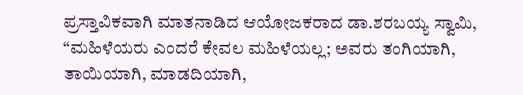ಪ್ರಸ್ತಾವಿಕವಾಗಿ ಮಾತನಾಡಿದ ಆಯೋಜಕರಾದ ಡಾ.ಶರಬಯ್ಯ ಸ್ವಾಮಿ, “ಮಹಿಳೆಯರು ಎಂದರೆ ಕೇವಲ ಮಹಿಳೆಯಲ್ಲ; ಅವರು ತಂಗಿಯಾಗಿ, ತಾಯಿಯಾಗಿ, ಮಾಡದಿಯಾಗಿ,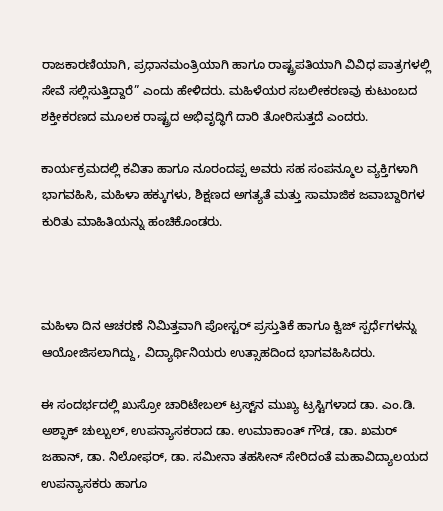ರಾಜಕಾರಣಿಯಾಗಿ, ಪ್ರಧಾನಮಂತ್ರಿಯಾಗಿ ಹಾಗೂ ರಾಷ್ಟ್ರಪತಿಯಾಗಿ ವಿವಿಧ ಪಾತ್ರಗಳಲ್ಲಿ ಸೇವೆ ಸಲ್ಲಿಸುತ್ತಿದ್ದಾರೆ” ಎಂದು ಹೇಳಿದರು. ಮಹಿಳೆಯರ ಸಬಲೀಕರಣವು ಕುಟುಂಬದ ಶಕ್ತೀಕರಣದ ಮೂಲಕ ರಾಷ್ಟ್ರದ ಅಭಿವೃದ್ಧಿಗೆ ದಾರಿ ತೋರಿಸುತ್ತದೆ ಎಂದರು.

ಕಾರ್ಯಕ್ರಮದಲ್ಲಿ ಕವಿತಾ ಹಾಗೂ ನೂರಂದಪ್ಪ ಅವರು ಸಹ ಸಂಪನ್ಮೂಲ ವ್ಯಕ್ತಿಗಳಾಗಿ ಭಾಗವಹಿಸಿ, ಮಹಿಳಾ ಹಕ್ಕುಗಳು, ಶಿಕ್ಷಣದ ಅಗತ್ಯತೆ ಮತ್ತು ಸಾಮಾಜಿಕ ಜವಾಬ್ದಾರಿಗಳ ಕುರಿತು ಮಾಹಿತಿಯನ್ನು ಹಂಚಿಕೊಂಡರು.



ಮಹಿಳಾ ದಿನ ಆಚರಣೆ ನಿಮಿತ್ತವಾಗಿ ಪೋಸ್ಟರ್ ಪ್ರಸ್ತುತಿಕೆ ಹಾಗೂ ಕ್ವಿಜ್ ಸ್ಪರ್ಧೆಗಳನ್ನು ಆಯೋಜಿಸಲಾಗಿದ್ದು, ವಿದ್ಯಾರ್ಥಿನಿಯರು ಉತ್ಸಾಹದಿಂದ ಭಾಗವಹಿಸಿದರು.

ಈ ಸಂದರ್ಭದಲ್ಲಿ ಖುಸ್ರೋ ಚಾರಿಟೇಬಲ್ ಟ್ರಸ್ಟ್‌ನ ಮುಖ್ಯ ಟ್ರಸ್ಟಿಗಳಾದ ಡಾ. ಎಂ.ಡಿ. ಅಶ್ಫಾಕ್ ಚುಲ್ಬುಲ್, ಉಪನ್ಯಾಸಕರಾದ ಡಾ. ಉಮಾಕಾಂತ್ ಗೌಡ, ಡಾ. ಖಮರ್ ಜಹಾನ್, ಡಾ. ನಿಲೋಫರ್, ಡಾ. ಸಮೀನಾ ತಹಸೀನ್ ಸೇರಿದಂತೆ ಮಹಾವಿದ್ಯಾಲಯದ ಉಪನ್ಯಾಸಕರು ಹಾಗೂ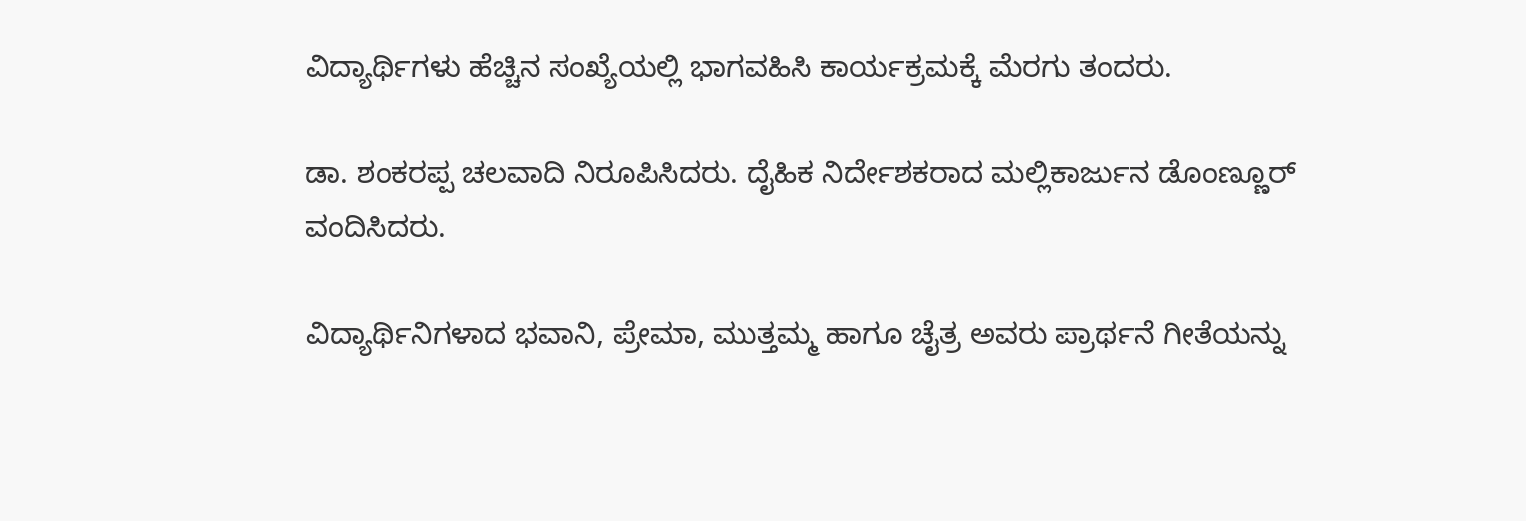ವಿದ್ಯಾರ್ಥಿಗಳು ಹೆಚ್ಚಿನ ಸಂಖ್ಯೆಯಲ್ಲಿ ಭಾಗವಹಿಸಿ ಕಾರ್ಯಕ್ರಮಕ್ಕೆ ಮೆರಗು ತಂದರು.

ಡಾ. ಶಂಕರಪ್ಪ ಚಲವಾದಿ ನಿರೂಪಿಸಿದರು. ದೈಹಿಕ ನಿರ್ದೇಶಕರಾದ ಮಲ್ಲಿಕಾರ್ಜುನ ಡೊಂಣ್ಣೂರ್ ವಂದಿಸಿದರು.

ವಿದ್ಯಾರ್ಥಿನಿಗಳಾದ ಭವಾನಿ, ಪ್ರೇಮಾ, ಮುತ್ತಮ್ಮ ಹಾಗೂ ಚೈತ್ರ ಅವರು ಪ್ರಾರ್ಥನೆ ಗೀತೆಯನ್ನು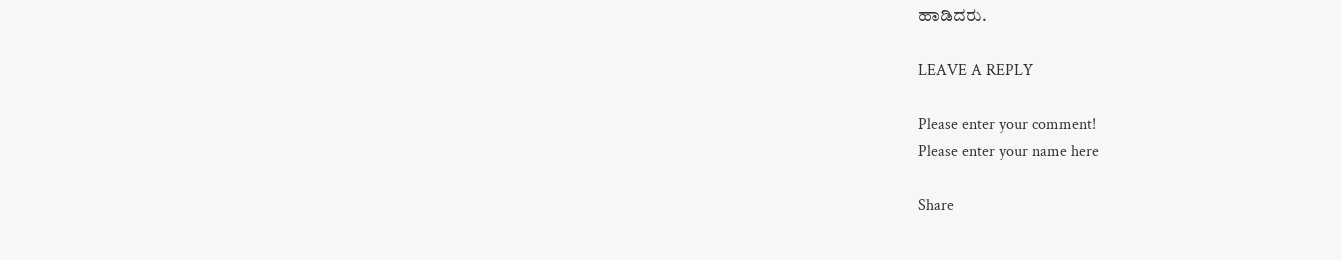ಹಾಡಿದರು.

LEAVE A REPLY

Please enter your comment!
Please enter your name here

Share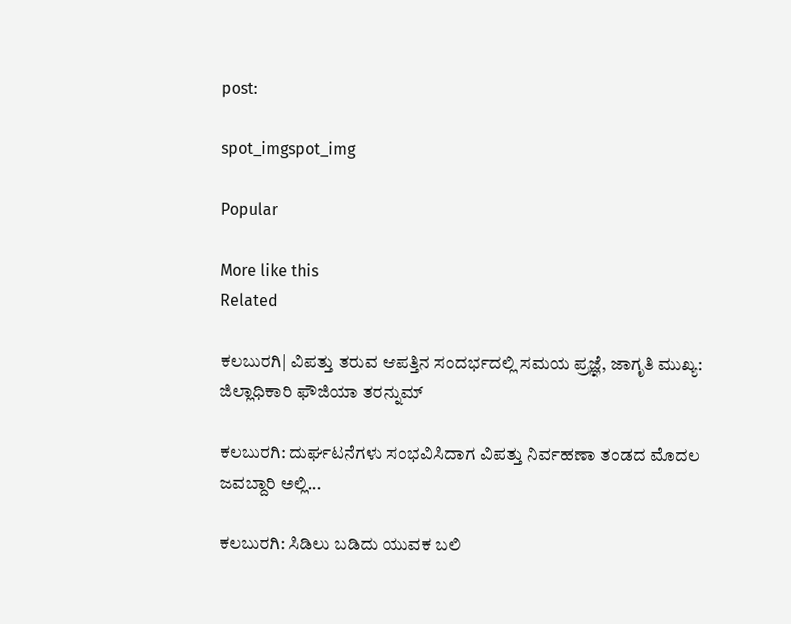post:

spot_imgspot_img

Popular

More like this
Related

ಕಲಬುರಗಿ| ವಿಪತ್ತು ತರುವ ಆಪತ್ತಿನ ಸಂದರ್ಭದಲ್ಲಿ ಸಮಯ ಪ್ರಜ್ಞೆ, ಜಾಗೃತಿ ಮುಖ್ಯ: ಜಿಲ್ಲಾಧಿಕಾರಿ ಫೌಜಿಯಾ ತರನ್ನುಮ್

ಕಲಬುರಗಿ: ದುರ್ಘಟನೆಗಳು ಸಂಭವಿಸಿದಾಗ ವಿಪತ್ತು ನಿರ್ವಹಣಾ ತಂಡದ ಮೊದಲ ಜವಬ್ದಾರಿ ಅಲ್ಲಿ...

ಕಲಬುರಗಿ: ಸಿಡಿಲು ಬಡಿದು ಯುವಕ ಬಲಿ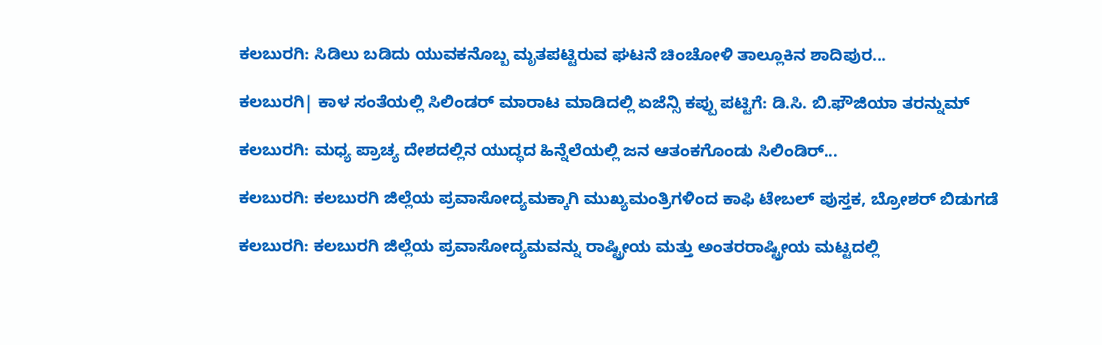ಕಲಬುರಗಿ: ಸಿಡಿಲು ಬಡಿದು ಯುವಕನೊಬ್ಬ ಮೃತಪಟ್ಟಿರುವ ಘಟನೆ ಚಿಂಚೋಳಿ ತಾಲ್ಲೂಕಿನ ಶಾದಿಪುರ...

ಕಲಬುರಗಿ| ಕಾಳ ಸಂತೆಯಲ್ಲಿ ಸಿಲಿಂಡರ್ ಮಾರಾಟ ಮಾಡಿದಲ್ಲಿ ಏಜೆನ್ಸಿ ಕಪ್ಪು ಪಟ್ಟಿಗೆ: ಡಿ.ಸಿ. ಬಿ.ಫೌಜಿಯಾ ತರನ್ನುಮ್

ಕಲಬುರಗಿ: ಮಧ್ಯ ಪ್ರಾಚ್ಯ ದೇಶದಲ್ಲಿನ ಯುದ್ಧದ ಹಿನ್ನೆಲೆಯಲ್ಲಿ ಜನ ಆತಂಕಗೊಂಡು ಸಿಲಿಂಡಿರ್...

ಕಲಬುರಗಿ: ಕಲಬುರಗಿ ಜಿಲ್ಲೆಯ ಪ್ರವಾಸೋದ್ಯಮಕ್ಕಾಗಿ ಮುಖ್ಯಮಂತ್ರಿಗಳಿಂದ ಕಾಫಿ ಟೇಬಲ್ ಪುಸ್ತಕ, ಬ್ರೋಶರ್ ಬಿಡುಗಡೆ

ಕಲಬುರಗಿ: ಕಲಬುರಗಿ ಜಿಲ್ಲೆಯ ಪ್ರವಾಸೋದ್ಯಮವನ್ನು ರಾಷ್ಟ್ರೀಯ ಮತ್ತು ಅಂತರರಾಷ್ಟ್ರೀಯ ಮಟ್ಟದಲ್ಲಿ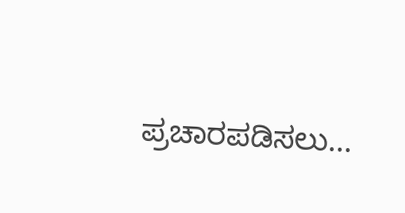ಪ್ರಚಾರಪಡಿಸಲು...